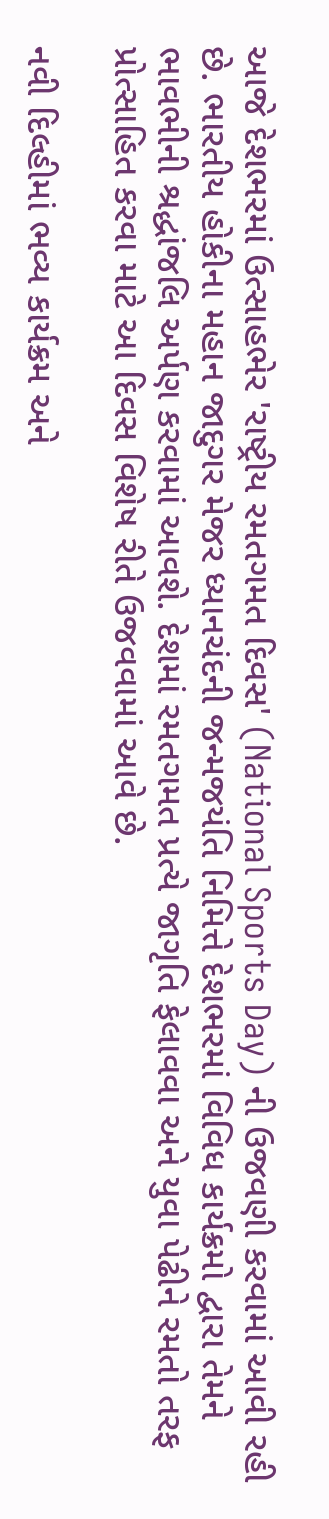આજે દેશભરમાં ઉત્સાહભેર 'રાષ્ટ્રીય રમતગમત દિવસ' (National Sports Day) ની ઉજવણી કરવામાં આવી રહી છે. ભારતીય હોકીના મહાન જાદુગર મેજર ધ્યાનચંદની જન્મજયંતિ નિમિત્તે દેશભરમાં વિવિધ કાર્યક્રમો દ્વારા તેમને ભાવભીની શ્રદ્ધાંજલિ અર્પણ કરવામાં આવશે. દેશમાં રમતગમત પ્રત્યે જાગૃતિ ફેલાવવા અને યુવા પેઢીને રમતો તરફ પ્રોત્સાહિત કરવા માટે આ દિવસ વિશેષ રીતે ઉજવવામાં આવે છે.

નવી દિલ્હીમાં ભવ્ય કાર્યક્રમ અને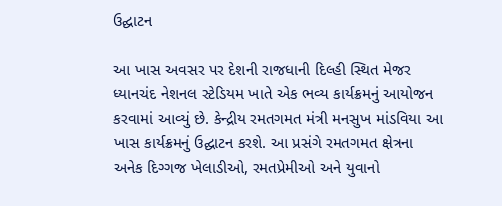ઉદ્ઘાટન

આ ખાસ અવસર પર દેશની રાજધાની દિલ્હી સ્થિત મેજર ધ્યાનચંદ નેશનલ સ્ટેડિયમ ખાતે એક ભવ્ય કાર્યક્રમનું આયોજન કરવામાં આવ્યું છે. કેન્દ્રીય રમતગમત મંત્રી મનસુખ માંડવિયા આ ખાસ કાર્યક્રમનું ઉદ્ઘાટન કરશે. આ પ્રસંગે રમતગમત ક્ષેત્રના અનેક દિગ્ગજ ખેલાડીઓ, રમતપ્રેમીઓ અને યુવાનો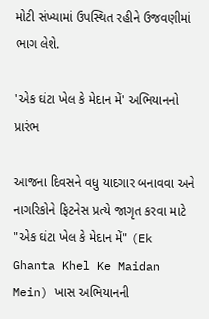મોટી સંખ્યામાં ઉપસ્થિત રહીને ઉજવણીમાં ભાગ લેશે.

'એક ઘંટા ખેલ કે મેદાન મેં' અભિયાનનો પ્રારંભ

આજના દિવસને વધુ યાદગાર બનાવવા અને નાગરિકોને ફિટનેસ પ્રત્યે જાગૃત કરવા માટે "એક ઘંટા ખેલ કે મેદાન મેં" (Ek Ghanta Khel Ke Maidan Mein) ખાસ અભિયાનની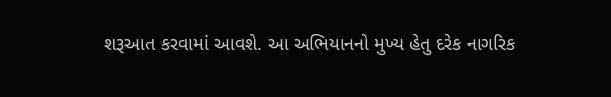શરૂઆત કરવામાં આવશે. આ અભિયાનનો મુખ્ય હેતુ દરેક નાગરિક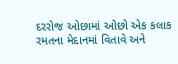દરરોજ ઓછામાં ઓછો એક કલાક રમતના મેદાનમાં વિતાવે અને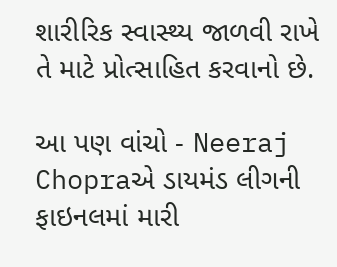શારીરિક સ્વાસ્થ્ય જાળવી રાખે તે માટે પ્રોત્સાહિત કરવાનો છે.

આ પણ વાંચો - Neeraj Chopraએ ડાયમંડ લીગની ફાઇનલમાં મારી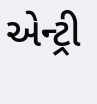એન્ટ્રી